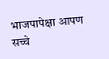भाजपापेक्षा आपण सच्चे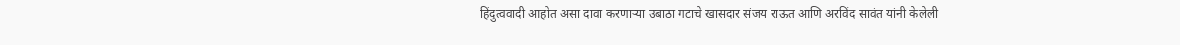हिंदुत्ववादी आहोत असा दावा करणाऱ्या उबाठा गटाचे खासदार संजय राऊत आणि अरविंद सावंत यांनी केलेली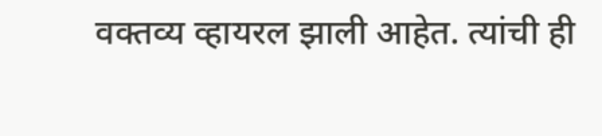वक्तव्य व्हायरल झाली आहेत. त्यांची ही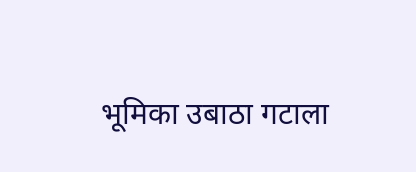भूमिका उबाठा गटाला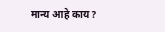मान्य आहे काय?